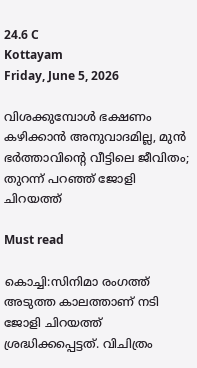24.6 C
Kottayam
Friday, June 5, 2026

വിശക്കുമ്പോൾ ഭക്ഷണം കഴിക്കാൻ അനുവാദമില്ല, മുൻ ഭർത്താവിന്റെ വീട്ടിലെ ജീവിതം; തുറന്ന് പറഞ്ഞ് ജോളി ചിറയത്ത്

Must read

കൊച്ചി:സിനിമാ രംഗത്ത് അടുത്ത കാലത്താണ് നടി ജോളി ചിറയത്ത് ശ്രദ്ധിക്കപ്പെട്ടത്. വിചിത്രം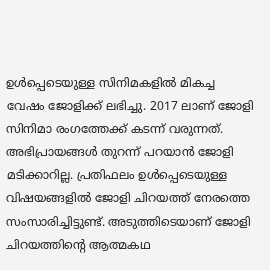ഉൾപ്പെടെയുള്ള സിനിമകളിൽ മികച്ച വേഷം ജോളിക്ക് ലഭിച്ചു. 2017 ലാണ് ജോളി സിനിമാ രംഗത്തേക്ക് കടന്ന് വരുന്നത്. അഭിപ്രായങ്ങൾ തുറന്ന് പറയാൻ ജോളി മടിക്കാറില്ല. പ്രതിഫലം ഉൾപ്പെടെയുള്ള വിഷയങ്ങളിൽ ജോളി ചിറയത്ത് നേരത്തെ സംസാരിച്ചിട്ടുണ്ട്. അടുത്തിടെയാണ് ജോളി ചിറയത്തിന്റെ ആത്മകഥ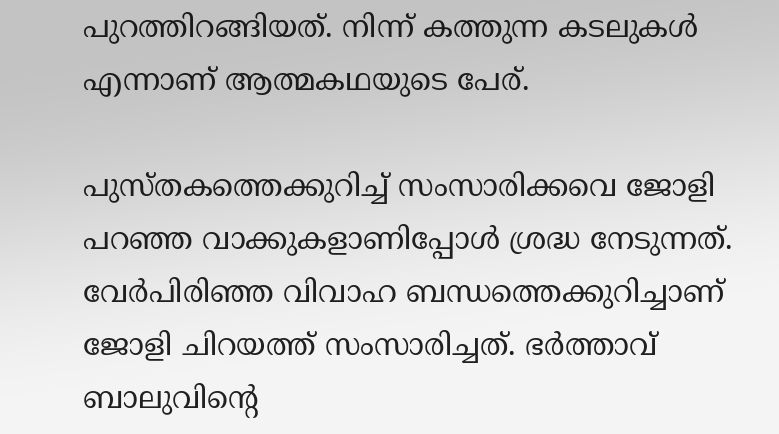പുറത്തിറങ്ങിയത്. നിന്ന് കത്തുന്ന കടലുകൾ എന്നാണ് ആത്മകഥയുടെ പേര്.

പുസ്തകത്തെക്കുറിച്ച് സംസാരിക്കവെ ജോളി പറഞ്ഞ വാക്കുകളാണിപ്പോൾ ശ്രദ്ധ നേടുന്നത്. വേർപിരിഞ്ഞ വിവാഹ ബന്ധത്തെക്കുറിച്ചാണ് ജോളി ചിറയത്ത് സംസാരിച്ചത്. ഭർത്താവ് ബാലുവിന്റെ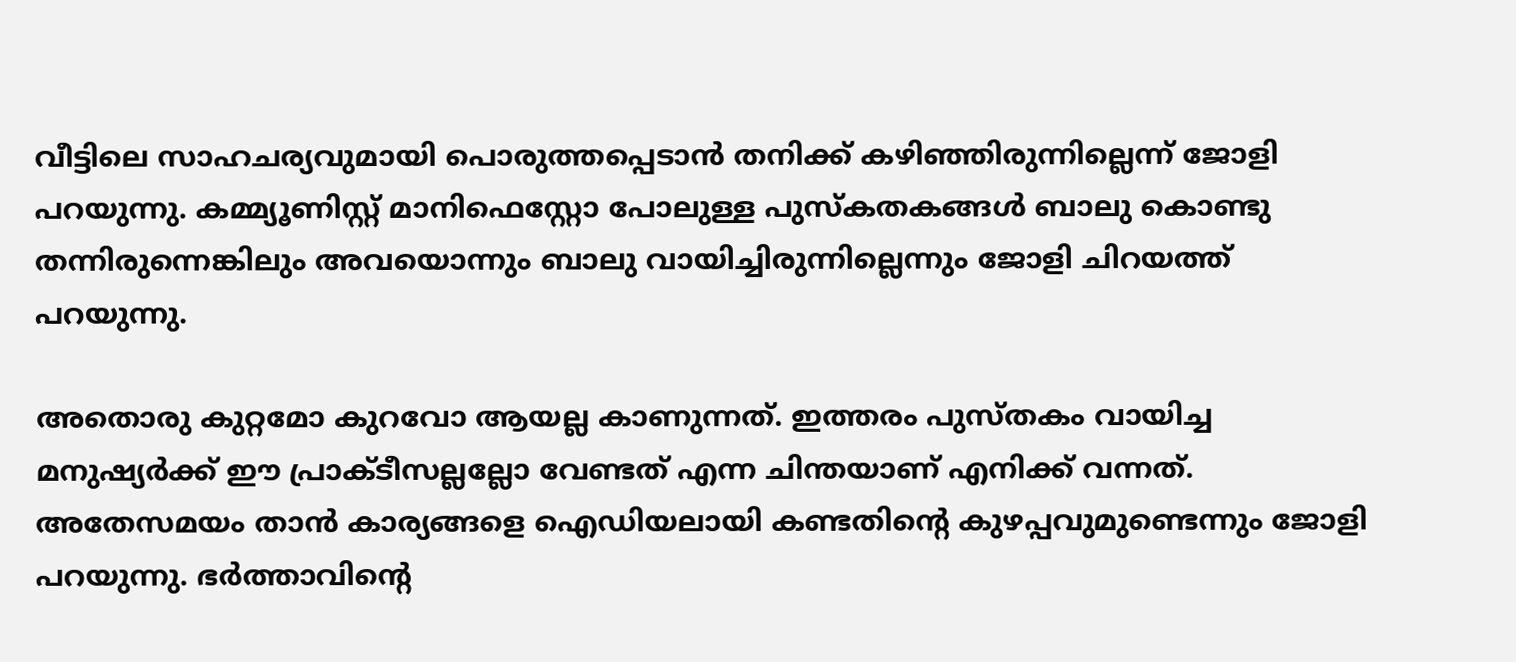വീട്ടിലെ സാഹചര്യവുമായി പൊരുത്തപ്പെടാൻ തനിക്ക് കഴിഞ്ഞിരുന്നില്ലെന്ന് ജോളി പറയുന്നു. കമ്മ്യൂണിസ്റ്റ് മാനിഫെസ്റ്റോ പോലുള്ള പുസ്കതകങ്ങൾ ബാലു കൊണ്ടു തന്നിരുന്നെങ്കിലും അവയൊന്നും ബാലു വായിച്ചിരുന്നില്ലെന്നും ജോളി ചിറയത്ത് പറയുന്നു.

അതൊരു കുറ്റമോ കുറവോ ആയല്ല കാണുന്നത്. ഇത്തരം പുസ്തകം വായിച്ച മനുഷ്യർക്ക് ഈ പ്രാക്‌ടീസല്ലല്ലോ വേണ്ടത് എന്ന ചിന്തയാണ് എനിക്ക് വന്നത്. അതേസമയം താൻ കാര്യങ്ങളെ ഐഡിയലായി കണ്ടതിന്റെ കുഴപ്പവുമുണ്ടെന്നും ജോളി പറയുന്നു. ഭർത്താവിന്റെ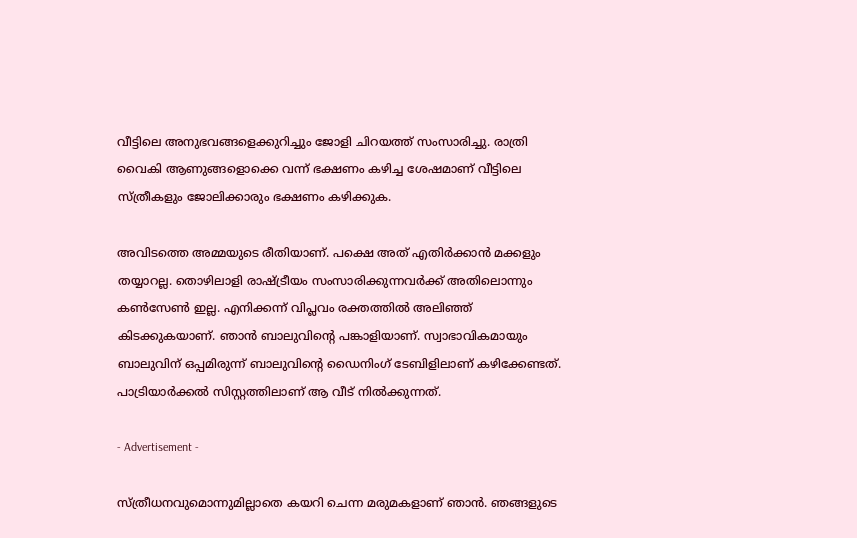വീട്ടിലെ അനുഭവങ്ങളെക്കുറിച്ചും ജോളി ചിറയത്ത് സംസാരിച്ചു. രാത്രി വൈകി ആണുങ്ങളൊക്കെ വന്ന് ഭക്ഷണം കഴിച്ച ശേഷമാണ് വീട്ടിലെ സ്ത്രീകളും ജോലിക്കാരും ഭക്ഷണം കഴിക്കുക.

അവിടത്തെ അമ്മയുടെ രീതിയാണ്. പക്ഷെ അത് എതിർക്കാൻ മക്കളും തയ്യാറല്ല. തൊഴിലാളി രാഷ്ട്രീയം സംസാരിക്കുന്നവർക്ക് അതിലൊന്നും കൺസേൺ ഇല്ല. എനിക്കന്ന് വിപ്ലവം രക്തത്തിൽ അലിഞ്ഞ് കിടക്കുകയാണ്. ഞാൻ ബാലുവിന്റെ പങ്കാളിയാണ്. സ്വാഭാവികമായും ബാലുവിന് ഒപ്പമിരുന്ന് ബാലുവിന്റെ ഡൈനിംഗ് ടേബിളിലാണ് കഴിക്കേണ്ടത്. പാട്രിയാർക്കൽ സിസ്റ്റത്തിലാണ് ആ വീട് നിൽക്കുന്നത്.

- Advertisement -

സ്ത്രീധനവുമൊന്നുമില്ലാതെ കയറി ചെന്ന മരുമകളാണ് ഞാൻ. ഞങ്ങളുടെ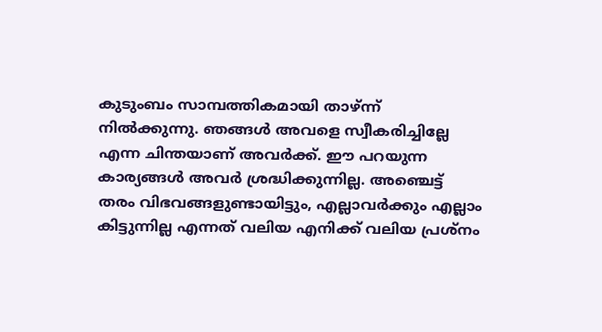കുടുംബം സാമ്പത്തികമായി താഴ്ന്ന് നിൽക്കുന്നു. ഞങ്ങൾ അവളെ സ്വീകരിച്ചില്ലേ എന്ന ചിന്തയാണ് അവർക്ക്. ഈ പറയുന്ന കാര്യങ്ങൾ അവർ ശ്രദ്ധിക്കുന്നില്ല. അഞ്ചെട്ട് തരം വിഭവങ്ങളുണ്ടായിട്ടും, എല്ലാവർക്കും എല്ലാം കിട്ടുന്നില്ല എന്നത് വലിയ എനിക്ക് വലിയ പ്രശ്നം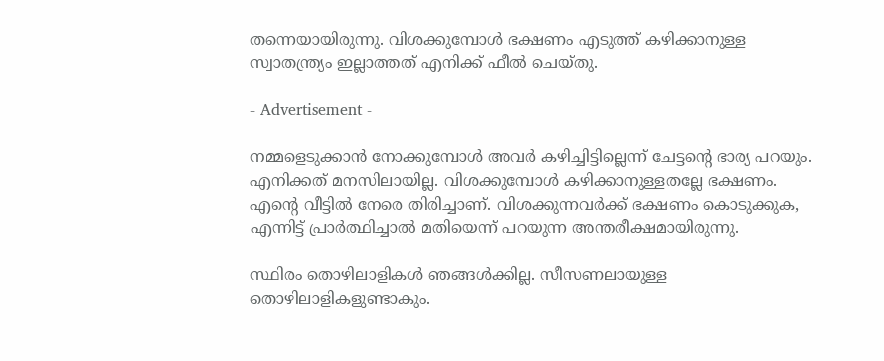തന്നെയായിരുന്നു. വിശക്കുമ്പോൾ ഭക്ഷണം എടുത്ത് കഴിക്കാനുള്ള സ്വാതന്ത്ര്യം ഇല്ലാത്തത് എനിക്ക് ഫീൽ ചെയ്തു.

- Advertisement -

നമ്മളെ‌ടുക്കാൻ നോക്കുമ്പോൾ അവർ കഴിച്ചിട്ടില്ലെന്ന് ചേട്ടന്റെ ഭാര്യ പറയും. എനിക്കത് മനസിലായില്ല. വിശക്കുമ്പോൾ കഴിക്കാനുള്ളതല്ലേ ഭക്ഷണം. എന്റെ വീട്ടിൽ നേരെ തിരിച്ചാണ്. വിശക്കുന്നവർക്ക് ഭക്ഷണം കൊടുക്കുക, എന്നിട്ട് പ്രാർത്ഥിച്ചാൽ മതിയെന്ന് പറയുന്ന അന്തരീക്ഷമായിരുന്നു.

സ്ഥിരം തൊഴിലാളികൾ ഞങ്ങൾക്കില്ല. സീസണലായുള്ള തൊഴിലാളികളുണ്ടാകും.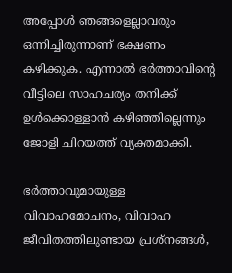അപ്പോൾ ഞങ്ങളെല്ലാവരും ഒന്നിച്ചിരുന്നാണ് ഭക്ഷണം കഴിക്കുക. എന്നാൽ ഭർത്താവിന്റെ വീട്ടിലെ സാഹചര്യം തനിക്ക് ഉൾക്കൊള്ളാൻ കഴിഞ്ഞില്ലെന്നും ജോളി ചിറയത്ത് വ്യക്തമാക്കി.

ഭർത്താവുമായുള്ള വിവാഹമോചനം, വിവാഹ ജീവിതത്തിലുണ്ടായ പ്രശ്നങ്ങൾ,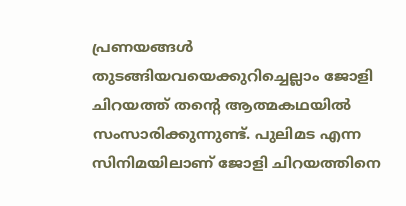പ്രണയങ്ങൾ‌ തുടങ്ങിയവയെക്കുറിച്ചെല്ലാം ജോളി ചിറയത്ത് തന്റെ ആത്മകഥയിൽ സംസാരിക്കുന്നുണ്ട്. പുലിമട‌ എന്ന സിനിമയിലാണ് ജോളി ചിറയത്തിനെ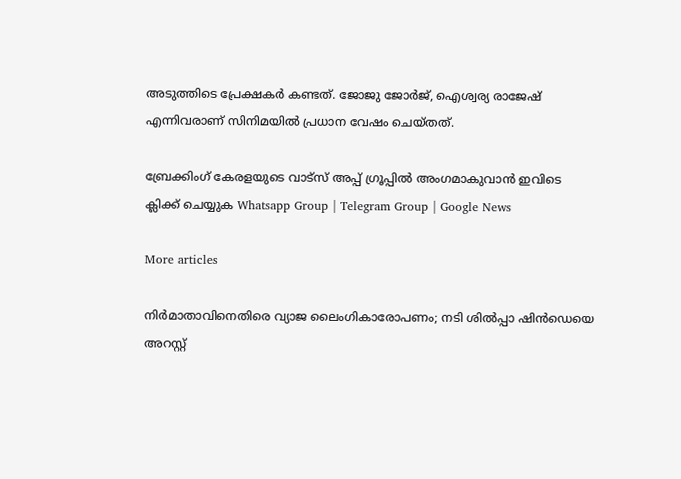അടുത്തിടെ പ്രേക്ഷകർ കണ്ടത്. ജോജു ജോർജ്, ഐശ്വര്യ രാജേഷ് എന്നിവരാണ് സിനിമയിൽ പ്രധാന വേഷം ചെയ്തത്.

ബ്രേക്കിംഗ് കേരളയുടെ വാട്സ് അപ്പ് ഗ്രൂപ്പിൽ അംഗമാകുവാൻ ഇവിടെ ക്ലിക്ക് ചെയ്യുക Whatsapp Group | Telegram Group | Google News

More articles

നിർമാതാവിനെതിരെ വ്യാജ ലൈംഗികാരോപണം; നടി ശിൽപ്പാ ഷിൻഡെയെ അറസ്റ്റ്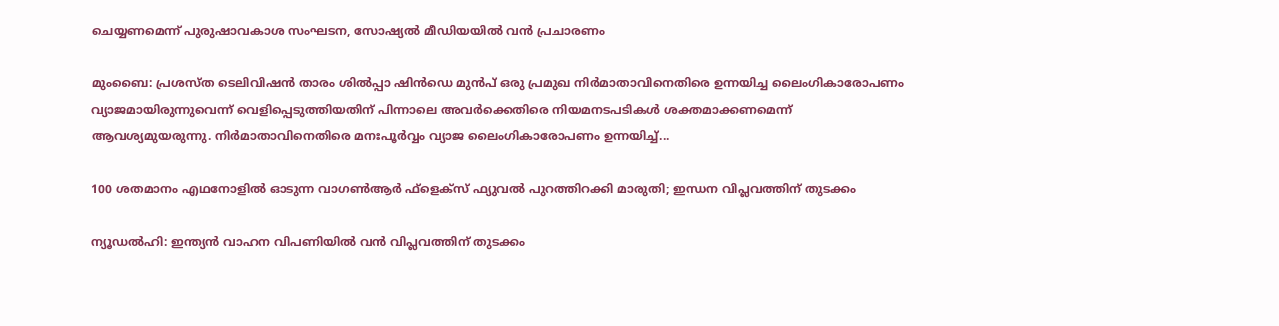ചെയ്യണമെന്ന് പുരുഷാവകാശ സംഘടന, സോഷ്യൽ മീഡിയയിൽ വൻ പ്രചാരണം

മുംബൈ: പ്രശസ്ത ടെലിവിഷൻ താരം ശിൽപ്പാ ഷിൻഡെ മുൻപ് ഒരു പ്രമുഖ നിർമാതാവിനെതിരെ ഉന്നയിച്ച ലൈംഗികാരോപണം വ്യാജമായിരുന്നുവെന്ന് വെളിപ്പെടുത്തിയതിന് പിന്നാലെ അവർക്കെതിരെ നിയമനടപടികൾ ശക്തമാക്കണമെന്ന് ആവശ്യമുയരുന്നു. നിർമാതാവിനെതിരെ മനഃപൂർവ്വം വ്യാജ ലൈംഗികാരോപണം ഉന്നയിച്ച്...

100 ശതമാനം എഥനോളിൽ ഓടുന്ന വാഗൺആർ ഫ്ളെക്സ് ഫ്യുവൽ പുറത്തിറക്കി മാരുതി; ഇന്ധന വിപ്ലവത്തിന് തുടക്കം

ന്യൂഡൽഹി: ഇന്ത്യൻ വാഹന വിപണിയിൽ വൻ വിപ്ലവത്തിന് തുടക്കം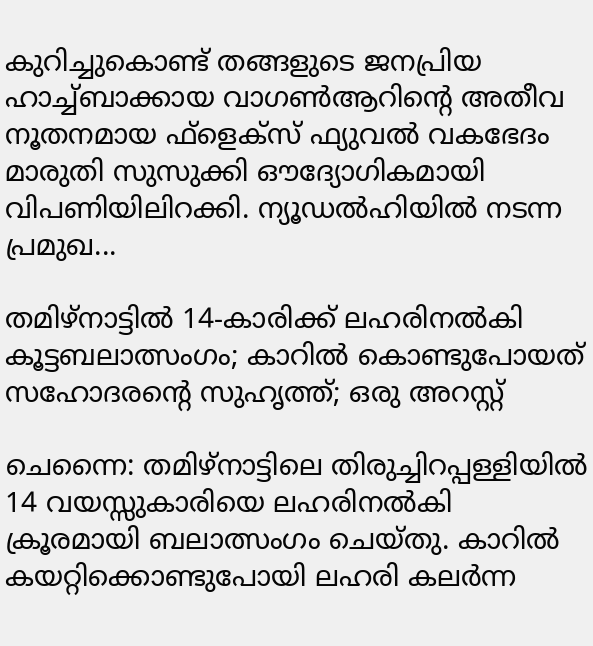കുറിച്ചുകൊണ്ട് തങ്ങളുടെ ജനപ്രിയ ഹാച്ച്ബാക്കായ വാഗൺആറിന്റെ അതീവ നൂതനമായ ഫ്‌ളെക്‌സ് ഫ്യുവൽ വകഭേദം മാരുതി സുസുക്കി ഔദ്യോഗികമായി വിപണിയിലിറക്കി. ന്യൂഡൽഹിയിൽ നടന്ന പ്രമുഖ...

തമിഴ്നാട്ടിൽ 14-കാരിക്ക് ലഹരിനൽകി കൂട്ടബലാത്സംഗം; കാറിൽ കൊണ്ടുപോയത് സഹോദരന്റെ സുഹൃത്ത്; ഒരു അറസ്റ്റ്

ചെന്നൈ: തമിഴ്നാട്ടിലെ തിരുച്ചിറപ്പള്ളിയിൽ 14 വയസ്സുകാരിയെ ലഹരിനൽകി ക്രൂരമായി ബലാത്സംഗം ചെയ്തു. കാറിൽ കയറ്റിക്കൊണ്ടുപോയി ലഹരി കലർന്ന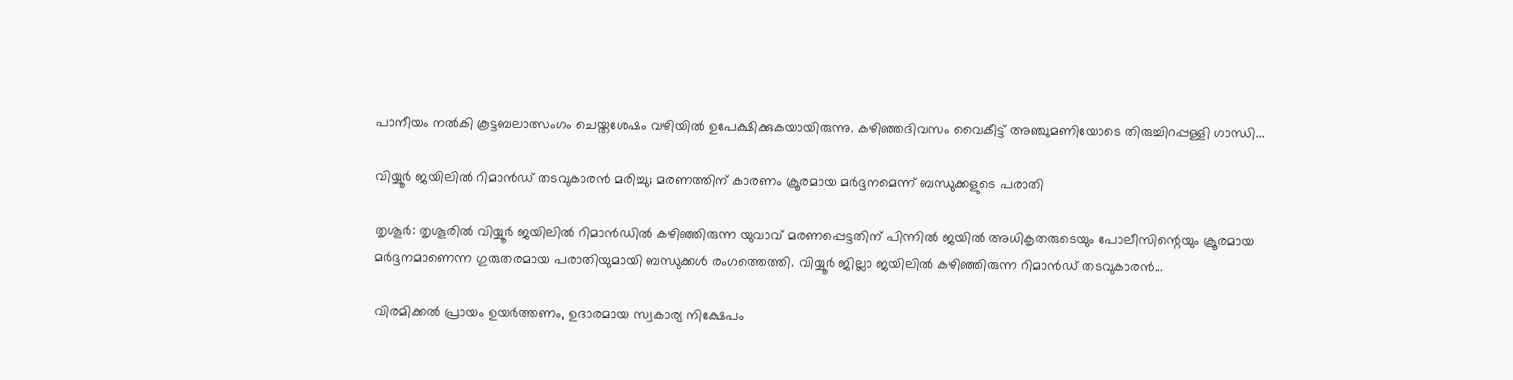പാനീയം നൽകി കൂട്ടബലാത്സംഗം ചെയ്തശേഷം വഴിയിൽ ഉപേക്ഷിക്കുകയായിരുന്നു. കഴിഞ്ഞദിവസം വൈകീട്ട് അഞ്ചുമണിയോടെ തിരുച്ചിറപ്പള്ളി ഗാന്ധി...

വിയ്യൂർ ജയിലിൽ റിമാൻഡ് തടവുകാരൻ മരിച്ചു; മരണത്തിന് കാരണം ക്രൂരമായ മർദ്ദനമെന്ന് ബന്ധുക്കളുടെ പരാതി

തൃശൂർ: തൃശൂരിൽ വിയ്യൂർ ജയിലിൽ റിമാൻഡിൽ കഴിഞ്ഞിരുന്ന യുവാവ് മരണപ്പെട്ടതിന് പിന്നിൽ ജയിൽ അധികൃതരുടെയും പോലീസിന്റെയും ക്രൂരമായ മർദ്ദനമാണെന്ന ഗുരുതരമായ പരാതിയുമായി ബന്ധുക്കൾ രംഗത്തെത്തി. വിയ്യൂർ ജില്ലാ ജയിലിൽ കഴിഞ്ഞിരുന്ന റിമാൻഡ് തടവുകാരൻ...

വിരമിക്കൽ പ്രായം ഉയർത്തണം, ഉദാരമായ സ്വകാര്യ നിക്ഷേപം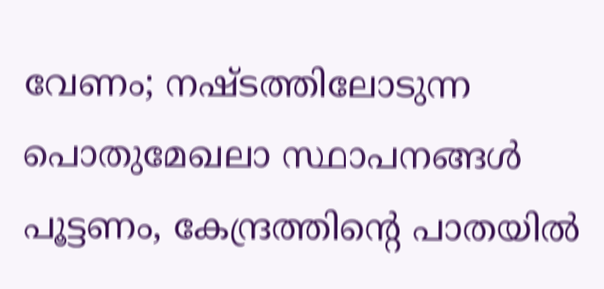വേണം; നഷ്ടത്തിലോടുന്ന പൊതുമേഖലാ സ്ഥാപനങ്ങള്‍ പൂട്ടണം, കേന്ദ്രത്തിന്റെ പാതയില്‍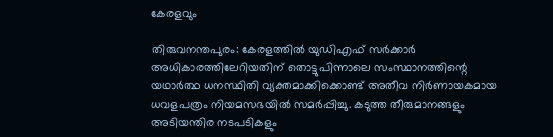കേരളവും

തിരുവനന്തപുരം: കേരളത്തിൽ യുഡിഎഫ് സർക്കാർ അധികാരത്തിലേറിയതിന് തൊട്ടുപിന്നാലെ സംസ്ഥാനത്തിന്റെ യഥാർത്ഥ ധനസ്ഥിതി വ്യക്തമാക്കിക്കൊണ്ട് അതീവ നിർണായകമായ ധവളപത്രം നിയമസഭയിൽ സമർപ്പിച്ചു. കടുത്ത തീരുമാനങ്ങളും അടിയന്തിര നടപടികളും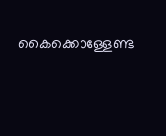കൈക്കൊള്ളേണ്ട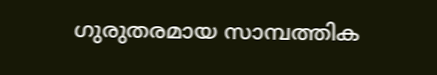ഗുരുതരമായ സാമ്പത്തിക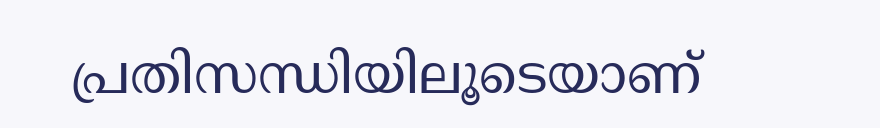പ്രതിസന്ധിയിലൂടെയാണ്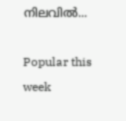നിലവിൽ...

Popular this week